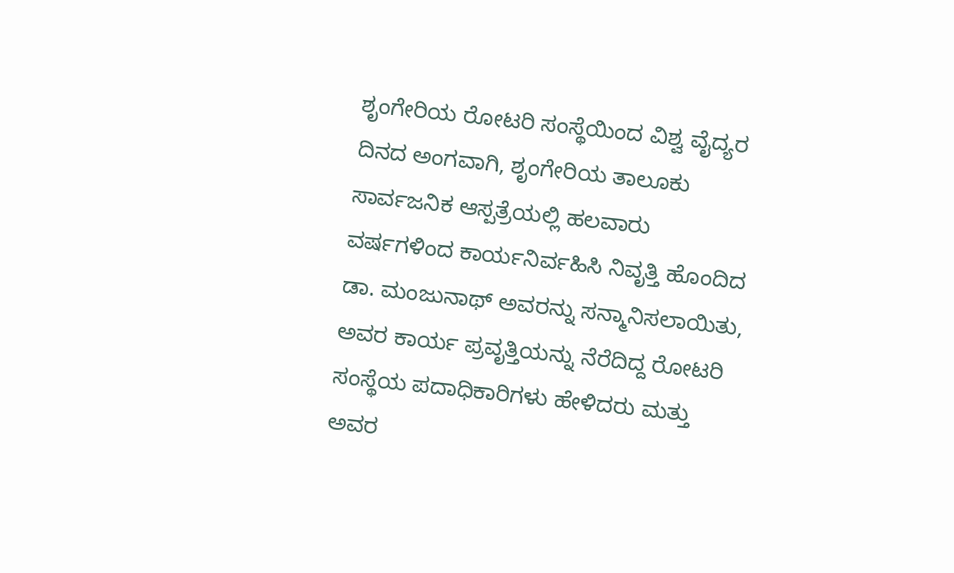ಶೃಂಗೇರಿಯ ರೋಟರಿ ಸಂಸ್ಥೆಯಿಂದ ವಿಶ್ವ ವೈದ್ಯರ ದಿನದ ಅಂಗವಾಗಿ, ಶೃಂಗೇರಿಯ ತಾಲೂಕು ಸಾರ್ವಜನಿಕ ಆಸ್ಪತ್ರೆಯಲ್ಲಿ ಹಲವಾರು ವರ್ಷಗಳಿಂದ ಕಾರ್ಯನಿರ್ವಹಿಸಿ ನಿವೃತ್ತಿ ಹೊಂದಿದ ಡಾ. ಮಂಜುನಾಥ್ ಅವರನ್ನು ಸನ್ಮಾನಿಸಲಾಯಿತು, ಅವರ ಕಾರ್ಯ ಪ್ರವೃತ್ತಿಯನ್ನು ನೆರೆದಿದ್ದ ರೋಟರಿ ಸಂಸ್ಥೆಯ ಪದಾಧಿಕಾರಿಗಳು ಹೇಳಿದರು ಮತ್ತು ಅವರ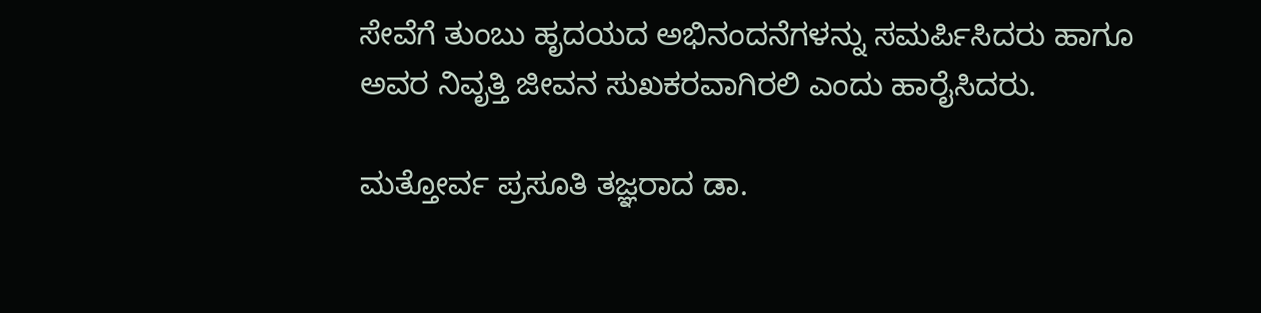ಸೇವೆಗೆ ತುಂಬು ಹೃದಯದ ಅಭಿನಂದನೆಗಳನ್ನು ಸಮರ್ಪಿಸಿದರು ಹಾಗೂ ಅವರ ನಿವೃತ್ತಿ ಜೀವನ ಸುಖಕರವಾಗಿರಲಿ ಎಂದು ಹಾರೈಸಿದರು.

ಮತ್ತೋರ್ವ ಪ್ರಸೂತಿ ತಜ್ಞರಾದ ಡಾ.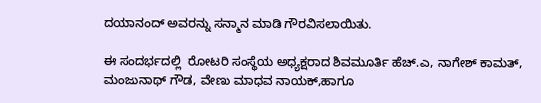ದಯಾನಂದ್ ಅವರನ್ನು ಸನ್ಮಾನ ಮಾಡಿ ಗೌರವಿಸಲಾಯಿತು.

ಈ ಸಂದರ್ಭದಲ್ಲಿ  ರೋಟರಿ ಸಂಸ್ಥೆಯ ಅಧ್ಯಕ್ಷರಾದ ಶಿವಮೂರ್ತಿ ಹೆಚ್.ಎ, ನಾಗೇಶ್ ಕಾಮತ್, ಮಂಜುನಾಥ್ ಗೌಡ, ವೇಣು ಮಾಧವ ನಾಯಕ್,ಹಾಗೂ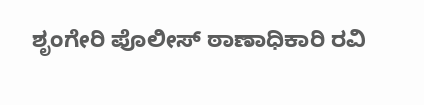ಶೃಂಗೇರಿ ಪೊಲೀಸ್ ಠಾಣಾಧಿಕಾರಿ ರವಿ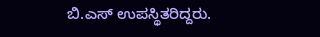ಬಿ.ಎಸ್ ಉಪಸ್ಥಿತರಿದ್ದರು.